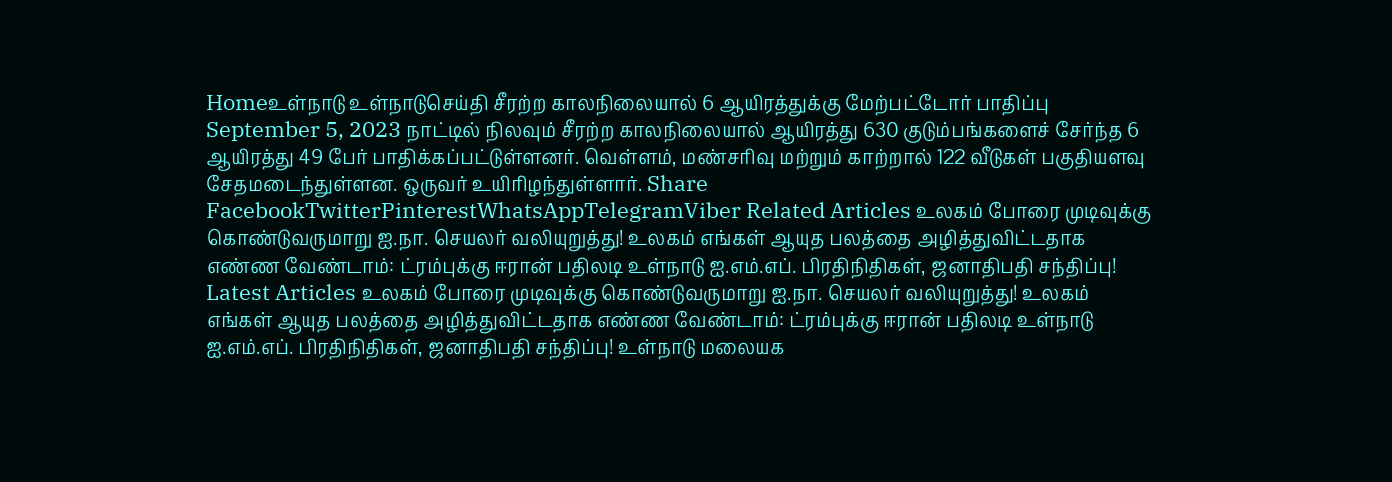Homeஉள்நாடு உள்நாடுசெய்தி சீரற்ற காலநிலையால் 6 ஆயிரத்துக்கு மேற்பட்டோர் பாதிப்பு September 5, 2023 நாட்டில் நிலவும் சீரற்ற காலநிலையால் ஆயிரத்து 630 குடும்பங்களைச் சேர்ந்த 6 ஆயிரத்து 49 பேர் பாதிக்கப்பட்டுள்ளனர். வெள்ளம், மண்சரிவு மற்றும் காற்றால் 122 வீடுகள் பகுதியளவு சேதமடைந்துள்ளன. ஒருவர் உயிரிழந்துள்ளார். Share FacebookTwitterPinterestWhatsAppTelegramViber Related Articles உலகம் போரை முடிவுக்கு கொண்டுவருமாறு ஐ.நா. செயலர் வலியுறுத்து! உலகம் எங்கள் ஆயுத பலத்தை அழித்துவிட்டதாக எண்ண வேண்டாம்: ட்ரம்புக்கு ஈரான் பதிலடி உள்நாடு ஐ.எம்.எப். பிரதிநிதிகள், ஜனாதிபதி சந்திப்பு! Latest Articles உலகம் போரை முடிவுக்கு கொண்டுவருமாறு ஐ.நா. செயலர் வலியுறுத்து! உலகம் எங்கள் ஆயுத பலத்தை அழித்துவிட்டதாக எண்ண வேண்டாம்: ட்ரம்புக்கு ஈரான் பதிலடி உள்நாடு ஐ.எம்.எப். பிரதிநிதிகள், ஜனாதிபதி சந்திப்பு! உள்நாடு மலையக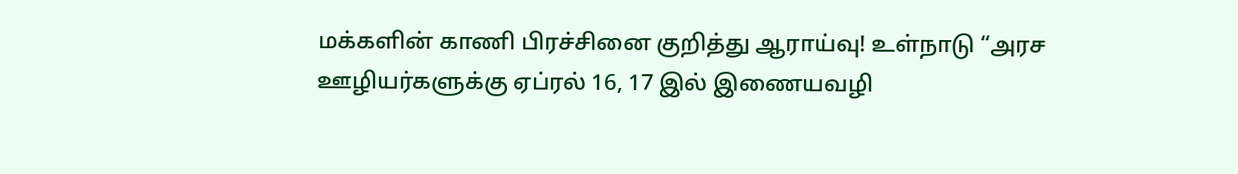மக்களின் காணி பிரச்சினை குறித்து ஆராய்வு! உள்நாடு “அரச ஊழியர்களுக்கு ஏப்ரல் 16, 17 இல் இணையவழி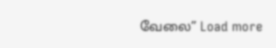வேலை” Load more